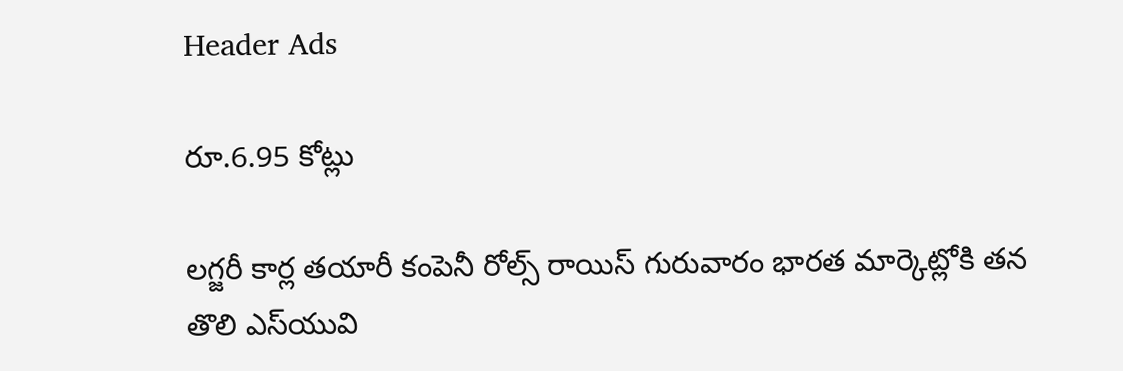Header Ads

రూ.6.95 కోట్లు

లగ్జరీ కార్ల తయారీ కంపెనీ రోల్స్‌ రాయిస్‌ గురువారం భారత మార్కెట్లోకి తన తొలి ఎస్‌యువి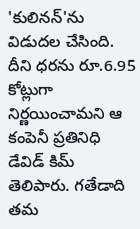'కులినన్‌'ను విడుదల చేసింది. దీని ధరను రూ.6.95 కోట్లుగా నిర్ణయించామని ఆ కంపెనీ ప్రతినిధి డేవిడ్‌ కిమ్‌ తెలిపారు. గతేడాది తమ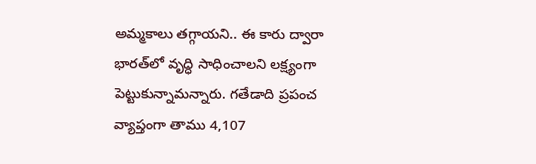అమ్మకాలు తగ్గాయని.. ఈ కారు ద్వారా భారత్‌లో వృద్ధి సాధించాలని లక్ష్యంగా పెట్టుకున్నామన్నారు. గతేడాది ప్రపంచ వ్యాప్తంగా తాము 4,107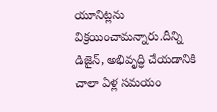యూనిట్లను విక్రయించామన్నారు.దీన్ని డిజైన్‌, అభివృద్ధి చేయడానికి చాలా ఏళ్ల సమయం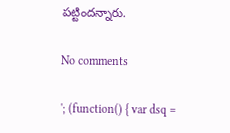పట్టిందన్నారు.

No comments

'; (function() { var dsq =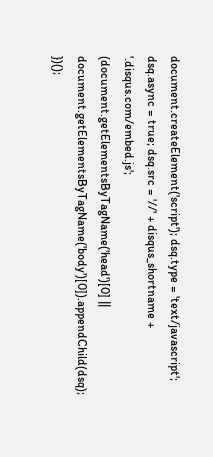document.createElement('script'); dsq.type = 'text/javascript'; dsq.async = true; dsq.src = '//' + disqus_shortname + '.disqus.com/embed.js'; (document.getElementsByTagName('head')[0] || document.getElementsByTagName('body')[0]).appendChild(dsq); })();